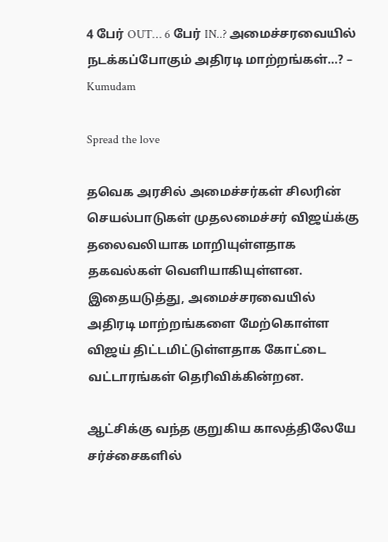4 பேர் OUT… 6 பேர் IN..? அமைச்சரவையில் நடக்கப்போகும் அதிரடி மாற்றங்கள்…? – Kumudam

Spread the love

தவெக அரசில் அமைச்சர்கள் சிலரின் செயல்பாடுகள் முதலமைச்சர் விஜய்க்கு தலைவலியாக மாறியுள்ளதாக தகவல்கள் வெளியாகியுள்ளன. இதையடுத்து, அமைச்சரவையில் அதிரடி மாற்றங்களை மேற்கொள்ள விஜய் திட்டமிட்டுள்ளதாக கோட்டை வட்டாரங்கள் தெரிவிக்கின்றன.

ஆட்சிக்கு வந்த குறுகிய காலத்திலேயே சர்ச்சைகளில்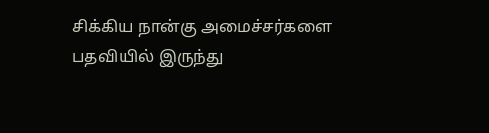சிக்கிய நான்கு அமைச்சர்களை பதவியில் இருந்து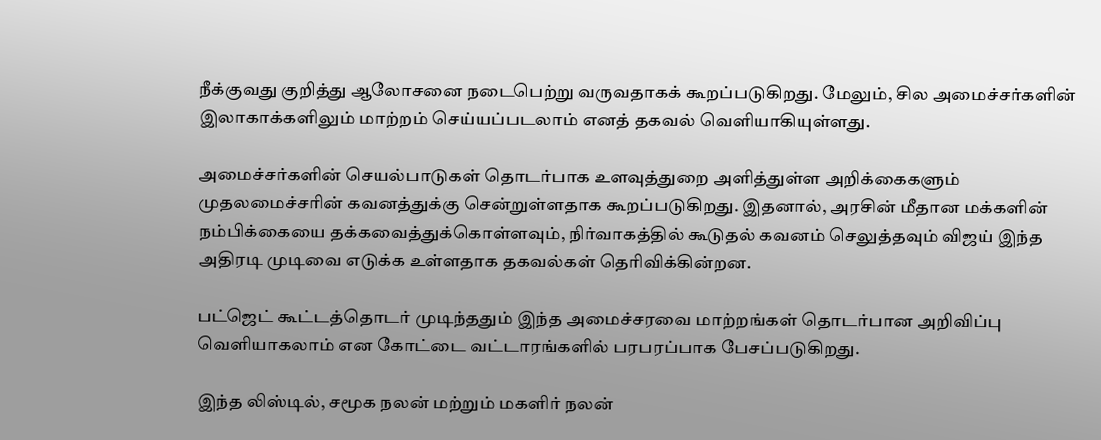நீக்குவது குறித்து ஆலோசனை நடைபெற்று வருவதாகக் கூறப்படுகிறது. மேலும், சில அமைச்சர்களின் இலாகாக்களிலும் மாற்றம் செய்யப்படலாம் எனத் தகவல் வெளியாகியுள்ளது.

அமைச்சர்களின் செயல்பாடுகள் தொடர்பாக உளவுத்துறை அளித்துள்ள அறிக்கைகளும் முதலமைச்சரின் கவனத்துக்கு சென்றுள்ளதாக கூறப்படுகிறது. இதனால், அரசின் மீதான மக்களின் நம்பிக்கையை தக்கவைத்துக்கொள்ளவும், நிர்வாகத்தில் கூடுதல் கவனம் செலுத்தவும் விஜய் இந்த அதிரடி முடிவை எடுக்க உள்ளதாக தகவல்கள் தெரிவிக்கின்றன.

பட்ஜெட் கூட்டத்தொடர் முடிந்ததும் இந்த அமைச்சரவை மாற்றங்கள் தொடர்பான அறிவிப்பு வெளியாகலாம் என கோட்டை வட்டாரங்களில் பரபரப்பாக பேசப்படுகிறது.

இந்த லிஸ்டில், சமூக நலன் மற்றும் மகளிர் நலன்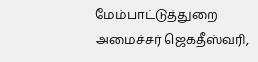மேம்பாட்டுத்துறை அமைச்சர் ஜெகதீஸ்வரி,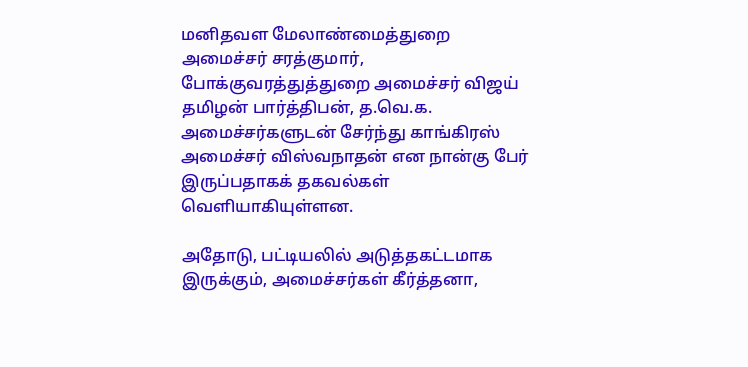மனிதவள மேலாண்மைத்துறை அமைச்சர் சரத்குமார், போக்குவரத்துத்துறை அமைச்சர் விஜய் தமிழன் பார்த்திபன், த.வெ.க. அமைச்சர்களுடன் சேர்ந்து காங்கிரஸ் அமைச்சர் விஸ்வநாதன் என நான்கு பேர் இருப்பதாகக் தகவல்கள் வெளியாகியுள்ளன.

அதோடு, பட்டியலில் அடுத்தகட்டமாக இருக்கும், அமைச்சர்கள் கீர்த்தனா,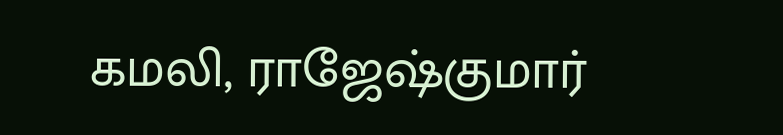கமலி, ராஜேஷ்குமார்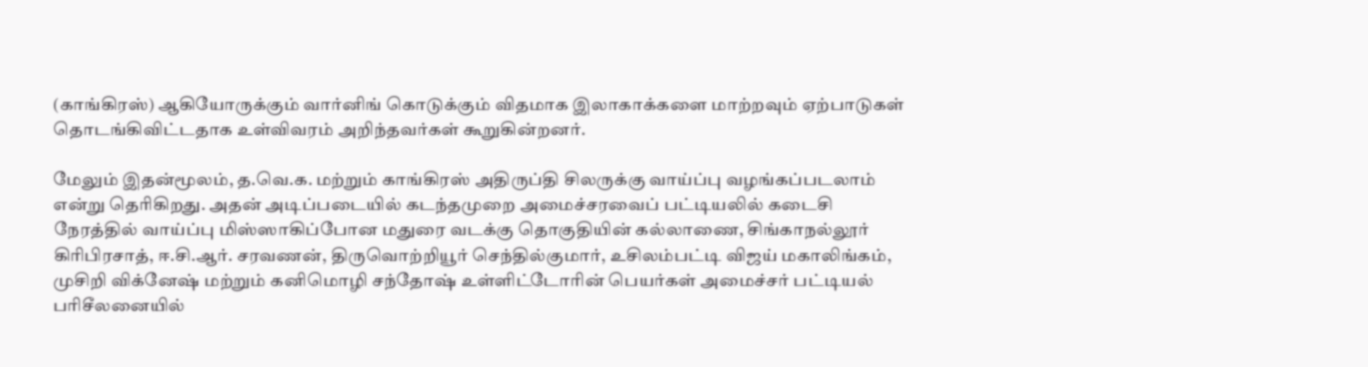(காங்கிரஸ்) ஆகியோருக்கும் வார்னிங் கொடுக்கும் விதமாக இலாகாக்களை மாற்றவும் ஏற்பாடுகள் தொடங்கிவிட்டதாக உள்விவரம் அறிந்தவர்கள் கூறுகின்றனர்.

மேலும் இதன்மூலம், த.வெ.க. மற்றும் காங்கிரஸ் அதிருப்தி சிலருக்கு வாய்ப்பு வழங்கப்படலாம் என்று தெரிகிறது. அதன் அடிப்படையில் கடந்தமுறை அமைச்சரவைப் பட்டியலில் கடைசி நேரத்தில் வாய்ப்பு மிஸ்ஸாகிப்போன மதுரை வடக்கு தொகுதியின் கல்லாணை, சிங்காநல்லூர் கிரிபிரசாத், ஈ.சி.ஆர். சரவணன், திருவொற்றியூர் செந்தில்குமார், உசிலம்பட்டி விஜய் மகாலிங்கம், முசிறி விக்னேஷ் மற்றும் கனிமொழி சந்தோஷ் உள்ளிட்டோரின் பெயர்கள் அமைச்சர் பட்டியல் பரிசீலனையில்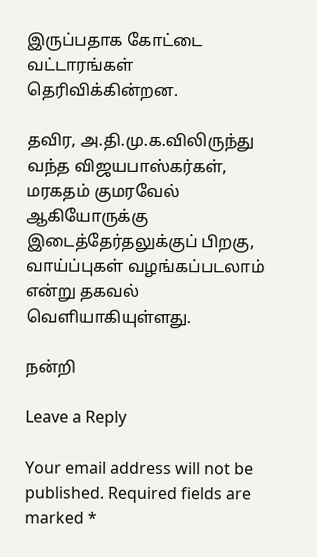இருப்பதாக கோட்டை வட்டாரங்கள் தெரிவிக்கின்றன.

தவிர, அ.தி.மு.க.விலிருந்து வந்த விஜயபாஸ்கர்கள், மரகதம் குமரவேல் ஆகியோருக்கு இடைத்தேர்தலுக்குப் பிறகு, வாய்ப்புகள் வழங்கப்படலாம் என்று தகவல் வெளியாகியுள்ளது.

நன்றி

Leave a Reply

Your email address will not be published. Required fields are marked *